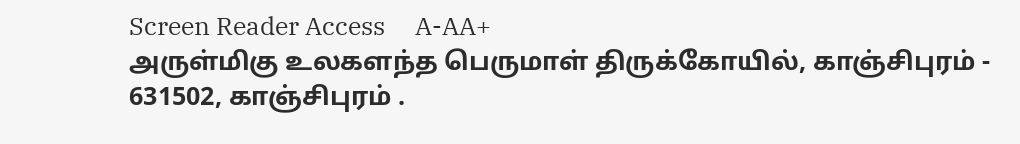Screen Reader Access     A-AA+
அருள்மிகு உலகளந்த பெருமாள் திருக்கோயில், காஞ்சிபுரம் - 631502, காஞ்சிபுரம் .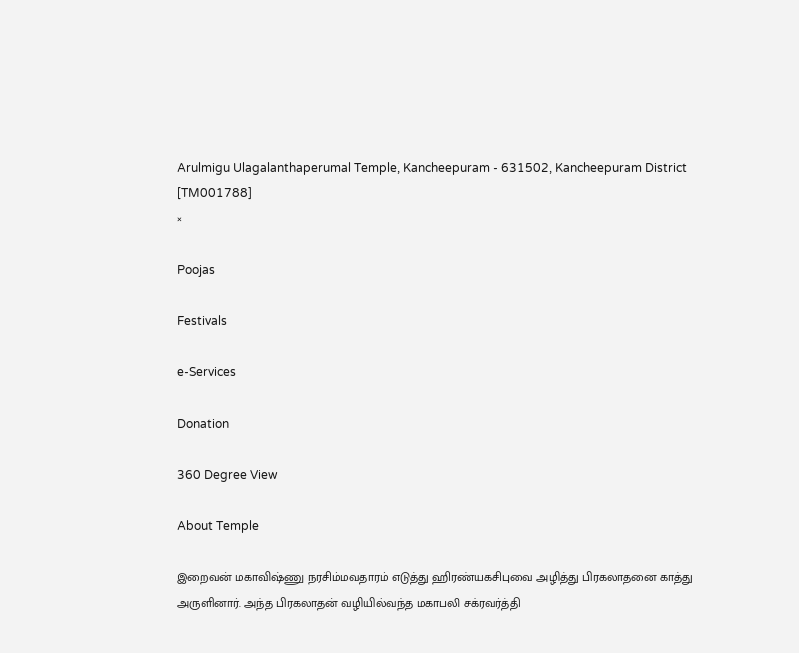Arulmigu Ulagalanthaperumal Temple, Kancheepuram - 631502, Kancheepuram District [TM001788]
×

Poojas

Festivals

e-Services

Donation

360 Degree View

About Temple

இறைவன் மகாவிஷ்ணு நரசிம்மவதாரம் எடுத்து ஹிரண்யகசிபுவை அழித்து பிரகலாதனை காத்து அருளினார். அந்த பிரகலாதன் வழியில்வந்த மகாபலி சக்ரவர்த்தி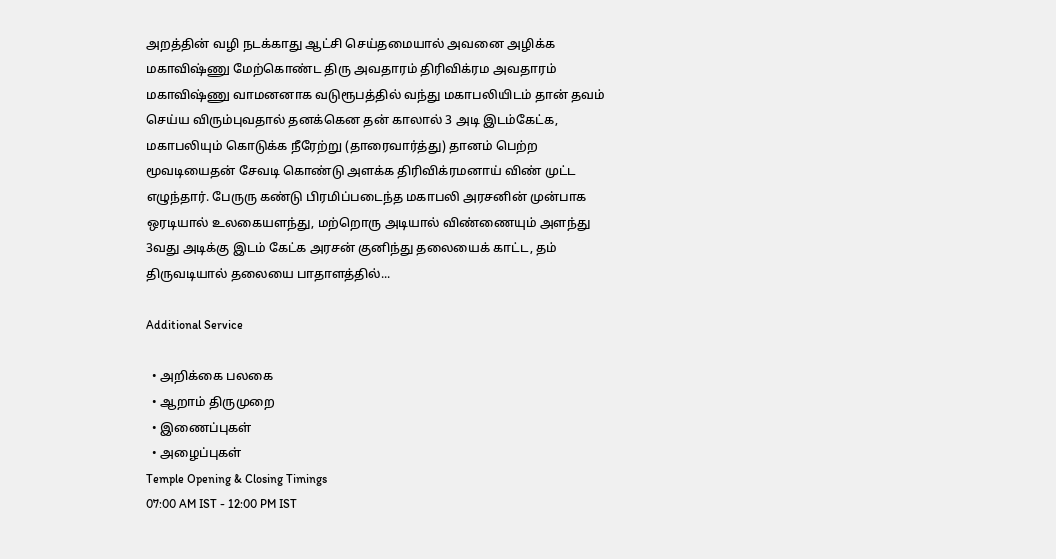அறத்தின் வழி நடக்காது ஆட்சி செய்தமையால் அவனை அழிக்க மகாவிஷ்ணு மேற்கொண்ட திரு அவதாரம் திரிவிக்ரம அவதாரம் மகாவிஷ்ணு வாமனனாக வடுரூபத்தில் வந்து மகாபலியிடம் தான் தவம் செய்ய விரும்புவதால் தனக்கென தன் காலால் 3 அடி இடம்கேட்க, மகாபலியும் கொடுக்க நீரேற்று (தாரைவார்த்து) தானம் பெற்ற மூவடியைதன் சேவடி கொண்டு அளக்க திரிவிக்ரமனாய் விண் முட்ட எழுந்தார். பேருரு கண்டு பிரமிப்படைந்த மகாபலி அரசனின் முன்பாக ஒரடியால் உலகையளந்து, மற்றொரு அடியால் விண்ணையும் அளந்து 3வது அடிக்கு இடம் கேட்க அரசன் குனிந்து தலையைக் காட்ட, தம் திருவடியால் தலையை பாதாளத்தில்...

Additional Service

  • அறிக்கை பலகை
  • ஆறாம் திருமுறை
  • இணைப்புகள்
  • அழைப்புகள்
Temple Opening & Closing Timings
07:00 AM IST - 12:00 PM IST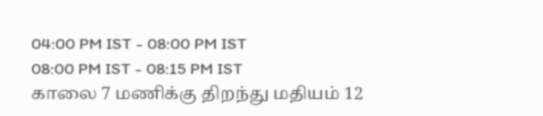04:00 PM IST - 08:00 PM IST
08:00 PM IST - 08:15 PM IST
காலை 7 மணிக்கு திறந்து மதியம் 12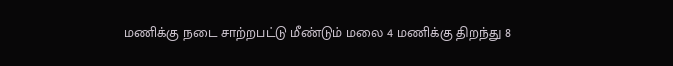மணிக்கு நடை சாற்றபட்டு மீண்டும் மலை 4 மணிக்கு திறந்து 8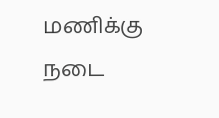மணிக்கு நடை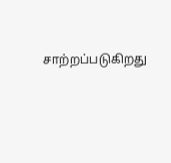சாற்றப்படுகிறது